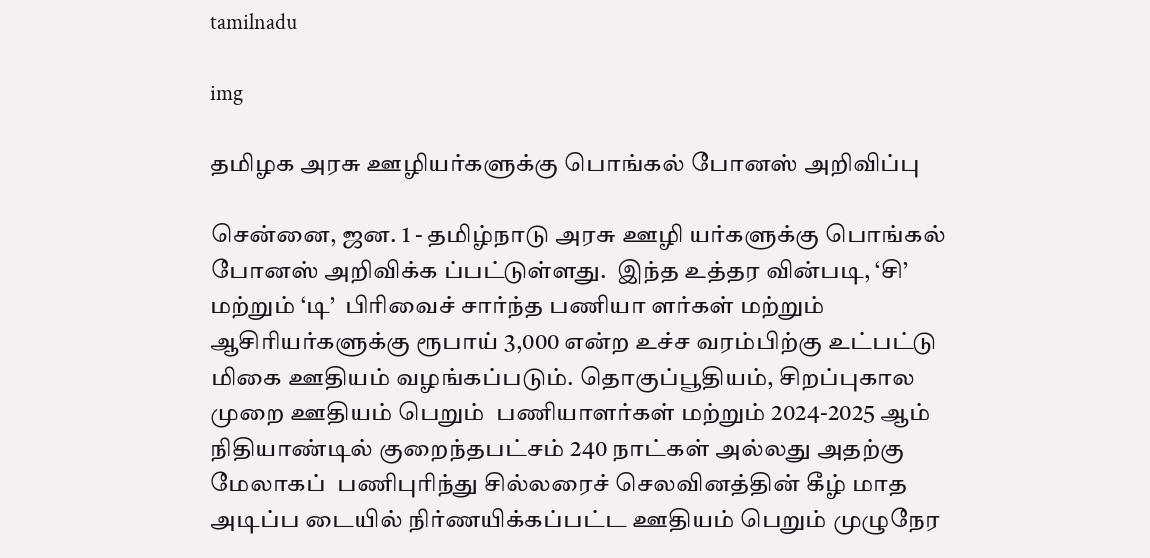tamilnadu

img

தமிழக அரசு ஊழியர்களுக்கு பொங்கல் போனஸ் அறிவிப்பு

சென்னை, ஜன. 1 - தமிழ்நாடு அரசு ஊழி யர்களுக்கு பொங்கல் போனஸ் அறிவிக்க ப்பட்டுள்ளது.  இந்த உத்தர வின்படி, ‘சி’ மற்றும் ‘டி’  பிரிவைச் சார்ந்த பணியா ளர்கள் மற்றும் ஆசிரியர்களுக்கு ரூபாய் 3,000 என்ற உச்ச வரம்பிற்கு உட்பட்டு மிகை ஊதியம் வழங்கப்படும். தொகுப்பூதியம், சிறப்புகால முறை ஊதியம் பெறும்  பணியாளர்கள் மற்றும் 2024-2025 ஆம் நிதியாண்டில் குறைந்தபட்சம் 240 நாட்கள் அல்லது அதற்கு மேலாகப்  பணிபுரிந்து சில்லரைச் செலவினத்தின் கீழ் மாத அடிப்ப டையில் நிர்ணயிக்கப்பட்ட ஊதியம் பெறும் முழுநேர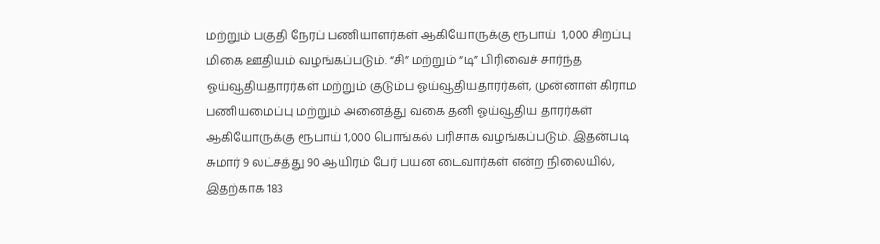மற்றும் பகுதி நேரப் பணியாளர்கள் ஆகியோருக்கு ரூபாய்  1,000 சிறப்பு மிகை ஊதியம் வழங்கப்படும். “சி” மற்றும் “டி” பிரிவைச் சார்ந்த ஓய்வூதியதாரர்கள் மற்றும் குடும்ப ஓய்வூதியதாரர்கள், முன்னாள் கிராம  பணியமைப்பு மற்றும் அனைத்து வகை தனி ஓய்வூதிய தாரர்கள் ஆகியோருக்கு ரூபாய் 1,000 பொங்கல் பரிசாக வழங்கப்படும். இதன்படி சுமார் 9 லட்சத்து 90 ஆயிரம் பேர் பயன டைவார்கள் என்ற நிலையில், இதற்காக 183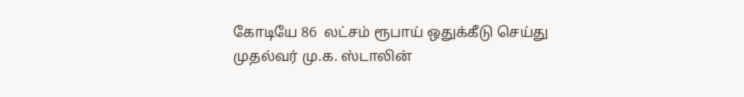கோடியே 86  லட்சம் ரூபாய் ஒதுக்கீடு செய்து முதல்வர் மு.க. ஸ்டாலின்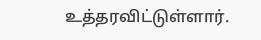உத்தரவிட்டுள்ளார்.